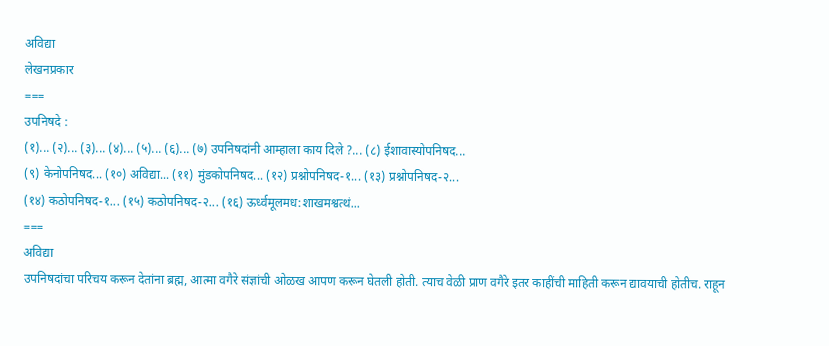अविद्या
लेखनप्रकार
===
उपनिषदे :
(१)... (२)... (३)... (४)... (५)... (६)... (७) उपनिषदांनी आम्हाला काय दिले ?... (८) ईशावास्योपनिषद...
(९) केनोपनिषद... (१०) अविद्या... (११) मुंडकोपनिषद... (१२) प्रश्नोपनिषद-१... (१३) प्रश्नोपनिषद-२...
(१४) कठोपनिषद-१... (१५) कठोपनिषद-२... (१६) ऊर्ध्वमूलमध:शाखमश्वत्थं...
===
अविद्या
उपनिषदांचा परिचय करून देतांना ब्रह्म, आत्मा वगैरे संज्ञांची ओळख आपण करून घेतली होती. त्याच वेळी प्राण वगैरे इतर काहींची माहिती करून द्यावयाची होतीच. राहून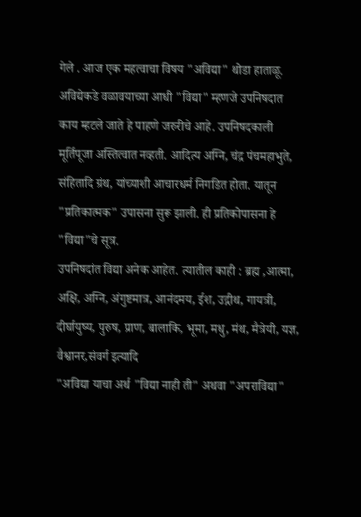गेले . आज एक महत्वाचा विषय "अविद्या" थोडा हाताळू.
अविद्येकडे वळावयाच्या आधी "विद्या" म्हणजे उपनिषदात काय म्हटले जाते हे पाहणे जरुरीचे आहे. उपनिषदकाली मूर्तिपूजा अस्तित्वात नव्हती. आदित्य अग्नि, चंद्र पंचमहाभुते, संहितादि ग्रंथ, यांच्याशी आचारधर्म निगडित होता. यातून "प्रतिकात्मक" उपासना सुरू झाली. ही प्रतिकोपासना हे "विद्या"चे सूत्र.
उपनिषदांत विद्या अनेक आहेत. त्यातील काही : ब्रह्म ,आत्मा, अक्षि, अग्नि, अंगुष्टमात्र, आनंदमय, ईश, उद्गीथ, गायत्री, दीर्घायुष्य, पुरुष, प्राण, बालाकि, भूमा, मधु, मंथ, मैत्रेयी, यज्ञ, वैश्वानर,संवर्ग इत्यादि
"अविद्या याचा अर्थ "विद्या नाही ती" अथवा "अपराविद्या"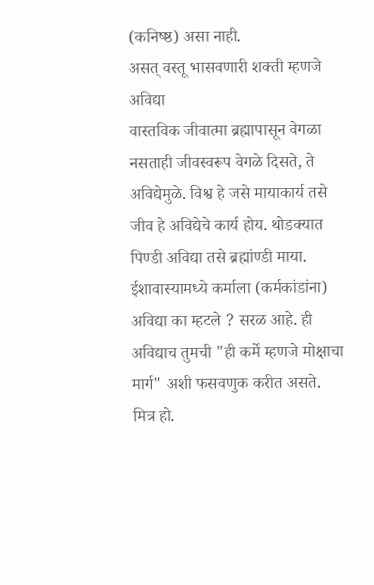(कनिष्ष्ठ) असा नाही.
असत् वस्तू भासवणारी शक्ती म्हणजे अविद्या
वास्तविक जीवात्मा ब्रह्मापासून वेगळा नसताही जीवस्वरूप वेगळे दिसते, ते अविद्येमुळे. विश्व हे जसे मायाकार्य तसे जीव हे अविद्येचे कार्य होय. थोडक्यात पिण्डी अविद्या तसे ब्रह्मांण्डी माया.
ईशावास्यामध्ये कर्माला (कर्मकांडांना) अविद्या का म्हटले ? सरळ आहे. ही अविद्याच तुमची "ही कर्मे म्हणजे मोक्षाचा मार्ग" अशी फसवणुक करीत असते.
मित्र हो.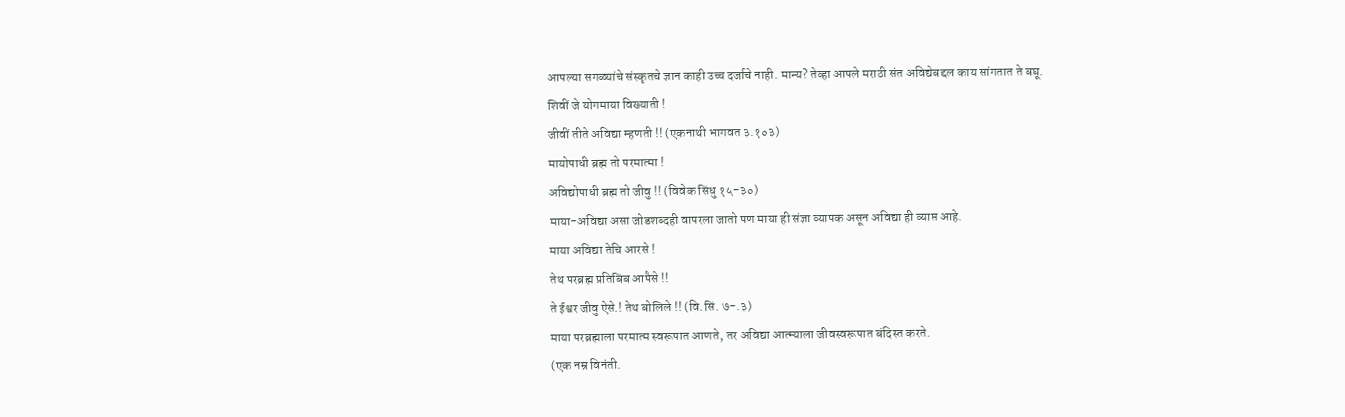आपल्या सगळ्यांचे संस्कृतचे ज्ञान काही उच्च दर्जाचे नाही. मान्य? तेव्हा आपले मराठी संत अविद्येबद्दल काय सांगतात ते बघू.
शिवीं जे योगमाया विख्याती !
जीवीं तीते अविद्या म्हणती !! (एकनाथी भागवत ३.१०३)
मायोपाधी ब्रह्म तो परमात्मा !
अविद्योपाधी ब्रह्म तो जीवु !! (विवेक सिंधु १५-३०)
माया-अविद्या असा जोडशब्दही वापरला जातो पण माया ही संज्ञा व्यापक असून अविद्या ही व्याप्त आहे.
माया अविद्या तेचि आरसे !
तेथ परब्रह्म प्रतिबिंब आपैसे !!
ते ईश्वर जीवु ऐसे.! तेथ बोलिले !! (वि.सिं. ७-.३)
माया परब्रह्माला परमात्म स्वरूपात आणते, तर अविद्या आत्म्याला जीवस्वरूपात बंदिस्त करते.
(एक नम्र विनंती.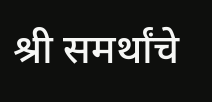श्री समर्थांचे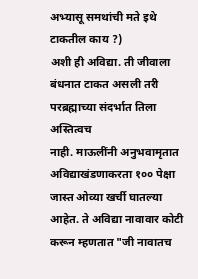अभ्यासू समथांची मते इथे टाकतील काय ?)
अशी ही अविद्या. ती जीवाला बंधनात टाकत असली तरी परब्रह्माच्या संदर्भात तिला अस्तित्वच
नाही. माऊलींनी अनुभवामृतात अविद्याखंडणाकरता १०० पेक्षा जास्त ओव्या खर्ची घातल्या आहेत. ते अविद्या नावावार कोटी करून म्हणतात "जी नावातच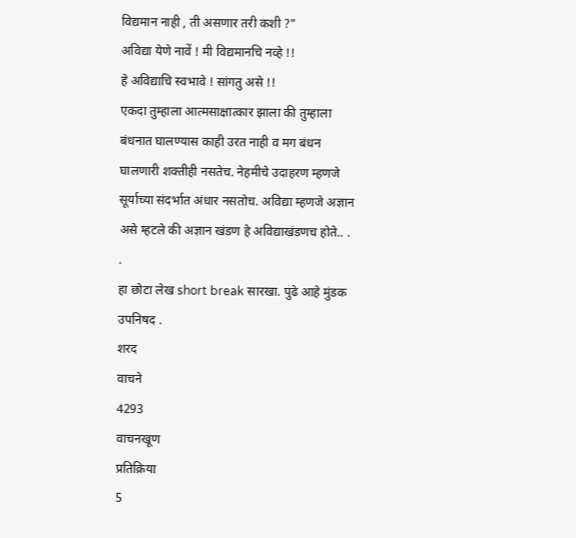विद्यमान नाही , ती असणार तरी कशी ?"
अविद्या येणे नावें ! मी विद्यमानचि नव्हे !!
हे अविद्याचि स्वभावे ! सांगतु असे !!
एकदा तुम्हाला आत्मसाक्षात्कार झाला की तुम्हाला बंधनात घालण्यास काही उरत नाही व मग बंधन घालणारी शक्तीही नसतेच. नेहमीचे उदाहरण म्हणजे सूर्याच्या संदर्भात अंधार नसतोच. अविद्या म्हणजे अज्ञान असे म्हटले की अज्ञान खंडण हे अविद्याखंडणच होते.. . .
हा छोटा लेख short break सारखा. पुढे आहे मुंडक उपनिषद .
शरद
वाचने
4293
वाचनखूण
प्रतिक्रिया
5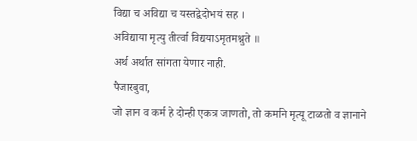विद्या च अविद्या च यस्तद्वेदोभयं सह ।
अविद्याया मृत्यु तीर्त्वा विद्ययाऽमृतमश्नुते ॥
अर्थ अर्थात सांगता येणार नाही.
पैजारबुवा,
जो ज्ञान व कर्म हे दोन्ही एकत्र जाणतो, तो कर्माने मृत्यू टाळतो व ज्ञानाने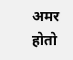अमर होतो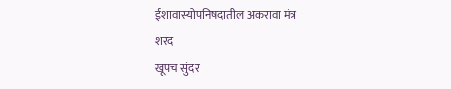ईशावास्योपनिषदातील अकरावा मंत्र
शरद
खूपच सुंदर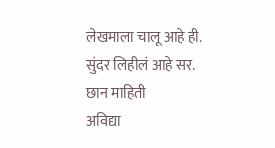लेखमाला चालू आहे ही.
सुंदर लिहीलं आहे सर.
छान माहिती
अविद्या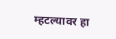म्हटल्यावर हा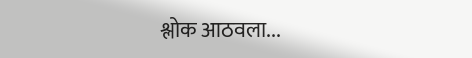श्लोक आठवला...